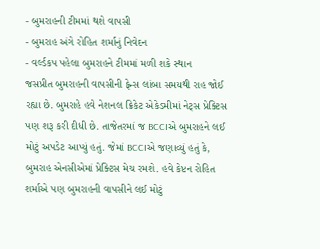- બુમરાહની ટીમમાં થશે વાપસી
- બુમરાહ અંગે રોહિત શર્માનું નિવેદન
- વર્લ્ડકપ પહેલા બુમરાહને ટીમમાં મળી શકે સ્થાન
જસપ્રીત બુમરાહની વાપસીની ફેન્સ લાંબા સમયથી રાહ જોઈ રહ્યા છે. બુમરાહે હવે નેશનલ ક્રિકેટ એકેડમીમાં નેટ્સ પ્રેક્ટિસ પણ શરૂ કરી દીધી છે. તાજેતરમાં જ BCCIએ બુમરાહને લઈ મોટું અપડેટ આપ્યું હતું. જેમાં BCCIએ જણાવ્યું હતું કે, બુમરાહ એનસીએમાં પ્રેક્ટિસ મેચ રમશે. હવે કેપ્ટન રોહિત શર્માએ પણ બુમરાહની વાપસીને લઈ મોટું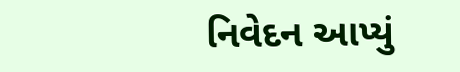નિવેદન આપ્યું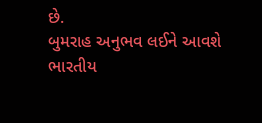છે.
બુમરાહ અનુભવ લઈને આવશે
ભારતીય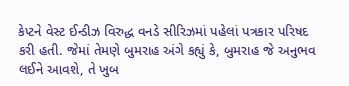કેપ્ટને વેસ્ટ ઈન્ડીઝ વિરુદ્ધ વનડે સીરિઝમાં પહેલાં પત્રકાર પરિષદ કરી હતી. જેમાં તેમણે બુમરાહ અંગે કહ્યું કે, બુમરાહ જે અનુભવ લઈને આવશે, તે ખુબ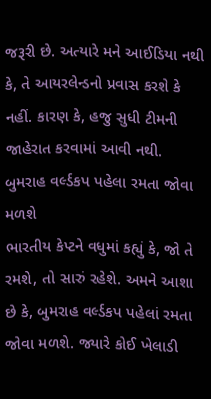જરૂરી છે. અત્યારે મને આઈડિયા નથી કે, તે આયરલેન્ડનો પ્રવાસ કરશે કે નહીં. કારણ કે, હજુ સુધી ટીમની જાહેરાત કરવામાં આવી નથી.
બુમરાહ વર્લ્ડકપ પહેલા રમતા જોવા મળશે
ભારતીય કેપ્ટને વધુમાં કહ્યું કે, જો તે રમશે, તો સારું રહેશે. અમને આશા છે કે, બુમરાહ વર્લ્ડકપ પહેલાં રમતા જોવા મળશે. જ્યારે કોઈ ખેલાડી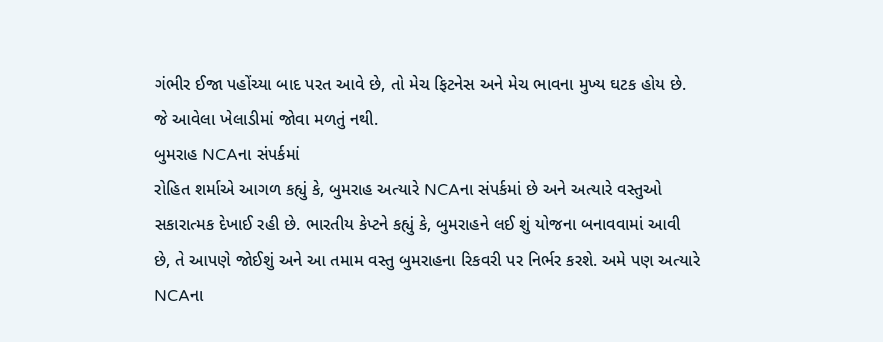ગંભીર ઈજા પહોંચ્યા બાદ પરત આવે છે, તો મેચ ફિટનેસ અને મેચ ભાવના મુખ્ય ઘટક હોય છે. જે આવેલા ખેલાડીમાં જોવા મળતું નથી.
બુમરાહ NCAના સંપર્કમાં
રોહિત શર્માએ આગળ કહ્યું કે, બુમરાહ અત્યારે NCAના સંપર્કમાં છે અને અત્યારે વસ્તુઓ સકારાત્મક દેખાઈ રહી છે. ભારતીય કેપ્ટને કહ્યું કે, બુમરાહને લઈ શું યોજના બનાવવામાં આવી છે, તે આપણે જોઈશું અને આ તમામ વસ્તુ બુમરાહના રિકવરી પર નિર્ભર કરશે. અમે પણ અત્યારે NCAના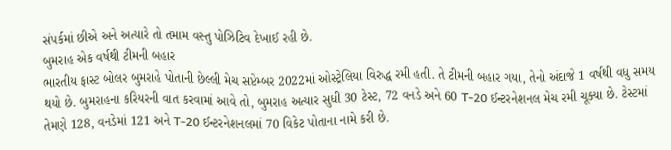સંપર્કમાં છીએ અને અત્યારે તો તમામ વસ્તુ પોઝિટિવ દેખાઈ રહી છે.
બુમરાહ એક વર્ષથી ટીમની બહાર
ભારતીય ફાસ્ટ બોલર બુમરાહે પોતાની છેલ્લી મેચ સપ્ટેમ્બર 2022માં ઓસ્ટ્રેલિયા વિરુદ્ધ રમી હતી. તે ટીમની બહાર ગયા, તેનો અંદાજે 1 વર્ષથી વધુ સમય થયો છે. બુમરાહના કરિયરની વાત કરવામાં આવે તો, બુમરાહ અત્યાર સુધી 30 ટેસ્ટ, 72 વનડે અને 60 T-20 ઈન્ટરનેશનલ મેચ રમી ચૂક્યા છે. ટેસ્ટમાં તેમણે 128, વનડેમાં 121 અને T-20 ઈન્ટરનેશનલમાં 70 વિકેટ પોતાના નામે કરી છે.